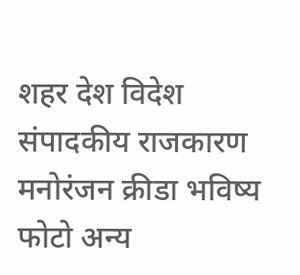शहर देश विदेश संपादकीय राजकारण मनोरंजन क्रीडा भविष्य फोटो अन्य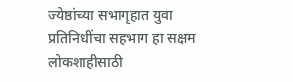ज्येष्ठांच्या सभागृहात युवा प्रतिनिधींचा सहभाग हा सक्षम लोकशाहीसाठी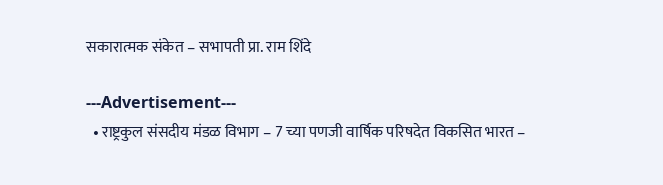सकारात्मक संकेत – सभापती प्रा. राम शिंदे

---Advertisement---
  • राष्ट्रकुल संसदीय मंडळ विभाग – 7 च्या पणजी वार्षिक परिषदेत विकसित भारत –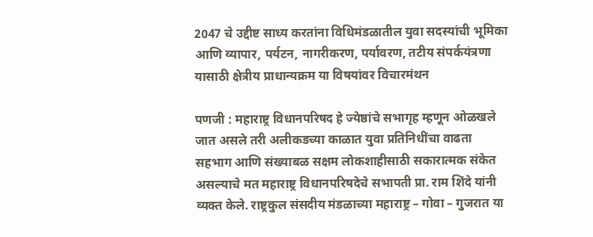2047 चे उद्दीष्ट साध्य करतांना विधिमंडळातील युवा सदस्यांची भूमिका आणि व्यापार, पर्यटन, नागरीकरण, पर्यावरण, तटीय संपर्कयंत्रणा यासाठी क्षेत्रीय प्राधान्यक्रम या विषयांवर विचारमंथन

पणजी : महाराष्ट्र विधानपरिषद हे ज्येष्ठांचे सभागृह म्हणून ओळखले जात असले तरी अलीकडच्या काळात युवा प्रतिनिधींचा वाढता सहभाग आणि संख्याबळ सक्षम लोकशाहीसाठी सकारात्मक संकेत असल्याचे मत महाराष्ट्र विधानपरिषदेचे सभापती प्रा. राम शिंदे यांनी व्यक्त केले. राष्ट्रकुल संसदीय मंडळाच्या महाराष्ट्र – गोवा – गुजरात या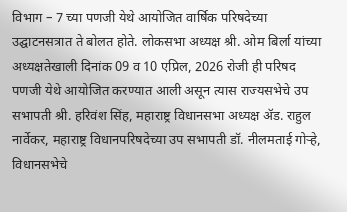विभाग – 7 च्या पणजी येथे आयोजित वार्षिक परिषदेच्या उद्घाटनसत्रात ते बोलत होते. लोकसभा अध्यक्ष श्री. ओम बिर्ला यांच्या अध्यक्षतेखाली दिनांक 09 व 10 एप्रिल, 2026 रोजी ही परिषद पणजी येथे आयोजित करण्यात आली असून त्यास राज्यसभेचे उप सभापती श्री. हरिवंश सिंह, महाराष्ट्र विधानसभा अध्यक्ष ॲड. राहुल नार्वेकर, महाराष्ट्र विधानपरिषदेच्या उप सभापती डॉ. नीलमताई गोऱ्हे, विधानसभेचे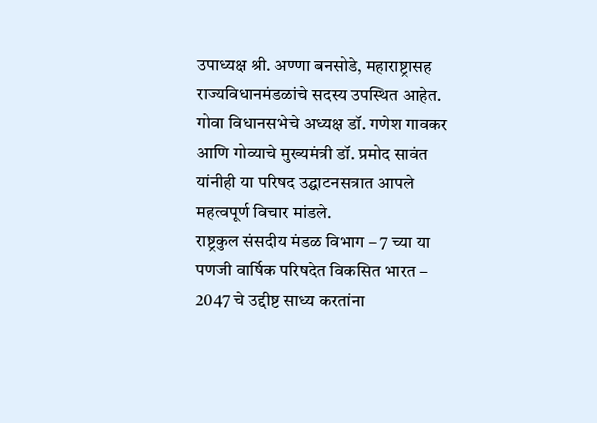उपाध्यक्ष श्री. अण्णा बनसोडे, महाराष्ट्रासह राज्यविधानमंडळांचे सदस्य उपस्थित आहेत. गोवा विधानसभेचे अध्यक्ष डॉ. गणेश गावकर आणि गोव्याचे मुख्यमंत्री डॉ. प्रमोद सावंत यांनीही या परिषद उद्घाटनसत्रात आपले महत्वपूर्ण विचार मांडले.
राष्ट्रकुल संसदीय मंडळ विभाग – 7 च्या या पणजी वार्षिक परिषदेत विकसित भारत – 2047 चे उद्दीष्ट साध्य करतांना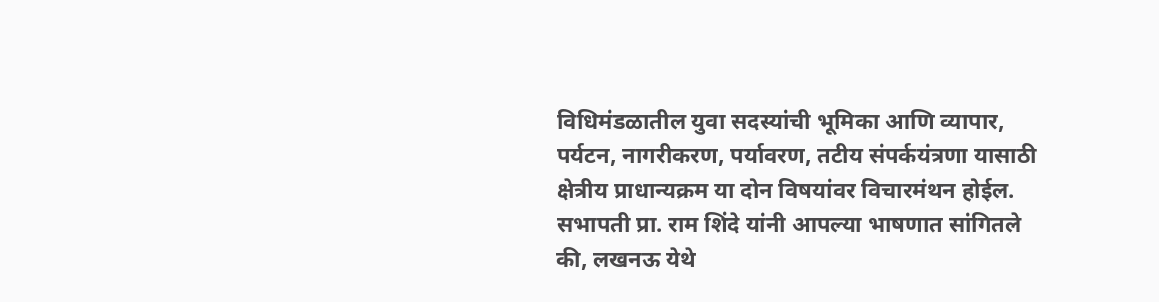विधिमंडळातील युवा सदस्यांची भूमिका आणि व्यापार, पर्यटन, नागरीकरण, पर्यावरण, तटीय संपर्कयंत्रणा यासाठी क्षेत्रीय प्राधान्यक्रम या दोन विषयांवर विचारमंथन होईल.
सभापती प्रा. राम शिंदे यांनी आपल्या भाषणात सांगितले की, लखनऊ येथे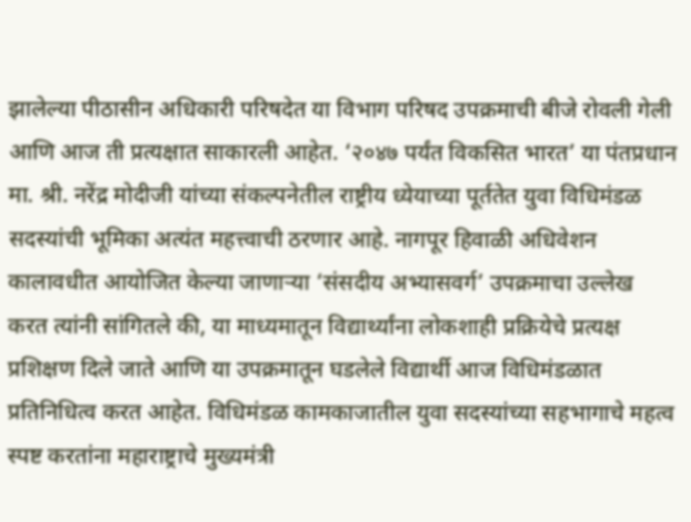झालेल्या पीठासीन अधिकारी परिषदेत या विभाग परिषद उपक्रमाची बीजे रोवली गेली आणि आज ती प्रत्यक्षात साकारली आहेत. ‘२०४७ पर्यंत विकसित भारत’ या पंतप्रधान मा. श्री. नरेंद्र मोदीजी यांच्या संकल्पनेतील राष्ट्रीय ध्येयाच्या पूर्ततेत युवा विधिमंडळ सदस्यांची भूमिका अत्यंत महत्त्वाची ठरणार आहे. नागपूर हिवाळी अधिवेशन कालावधीत आयोजित केल्या जाणाऱ्या ‘संसदीय अभ्यासवर्ग’ उपक्रमाचा उल्लेख करत त्यांनी सांगितले की, या माध्यमातून विद्यार्थ्यांना लोकशाही प्रक्रियेचे प्रत्यक्ष प्रशिक्षण दिले जाते आणि या उपक्रमातून घडलेले विद्यार्थी आज विधिमंडळात प्रतिनिधित्व करत आहेत. विधिमंडळ कामकाजातील युवा सदस्यांच्या सहभागाचे महत्व स्पष्ट करतांना महाराष्ट्राचे मुख्यमंत्री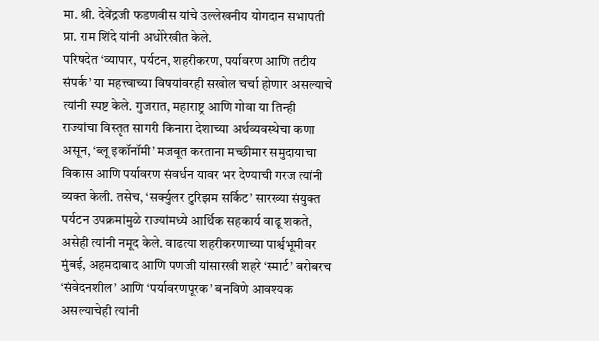मा. श्री. देवेंद्रजी फडणवीस यांचे उल्लेखनीय योगदान सभापती प्रा. राम शिंदे यांनी अधोरेखीत केले.
परिषदेत ‘व्यापार, पर्यटन, शहरीकरण, पर्यावरण आणि तटीय संपर्क’ या महत्त्वाच्या विषयांवरही सखोल चर्चा होणार असल्याचे त्यांनी स्पष्ट केले. गुजरात, महाराष्ट्र आणि गोवा या तिन्ही राज्यांचा विस्तृत सागरी किनारा देशाच्या अर्थव्यवस्थेचा कणा असून, ‘ब्लू इकॉनॉमी’ मजबूत करताना मच्छीमार समुदायाचा विकास आणि पर्यावरण संवर्धन यावर भर देण्याची गरज त्यांनी व्यक्त केली. तसेच, ‘सर्क्युलर टुरिझम सर्किट’ सारख्या संयुक्त पर्यटन उपक्रमांमुळे राज्यांमध्ये आर्थिक सहकार्य वाढू शकते, असेही त्यांनी नमूद केले. वाढत्या शहरीकरणाच्या पार्श्वभूमीवर मुंबई, अहमदाबाद आणि पणजी यांसारखी शहरे ‘स्मार्ट’ बरोबरच ‘संवेदनशील’ आणि ‘पर्यावरणपूरक’ बनविणे आवश्यक असल्याचेही त्यांनी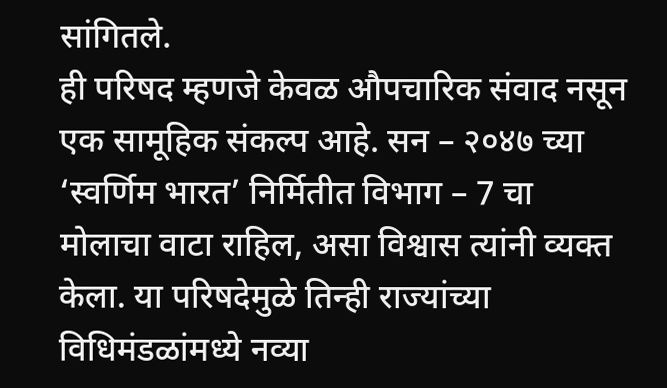सांगितले.
ही परिषद म्हणजे केवळ औपचारिक संवाद नसून एक सामूहिक संकल्प आहे. सन – २०४७ च्या ‘स्वर्णिम भारत’ निर्मितीत विभाग – 7 चा मोलाचा वाटा राहिल, असा विश्वास त्यांनी व्यक्त केला. या परिषदेमुळे तिन्ही राज्यांच्या विधिमंडळांमध्ये नव्या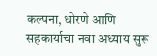कल्पना, धोरणे आणि सहकार्याचा नवा अध्याय सुरू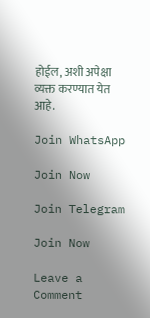होईल, अशी अपेक्षा व्यक्त करण्यात येत आहे.

Join WhatsApp

Join Now

Join Telegram

Join Now

Leave a Comment